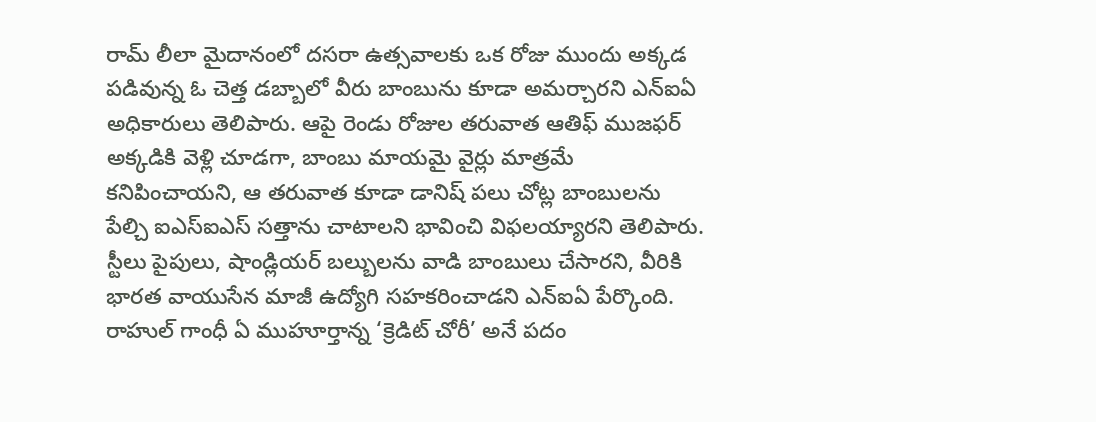రామ్ లీలా మైదానంలో దసరా ఉత్సవాలకు ఒక రోజు ముందు అక్కడ పడివున్న ఓ చెత్త డబ్బాలో వీరు బాంబును కూడా అమర్చారని ఎన్ఐఏ అధికారులు తెలిపారు. ఆపై రెండు రోజుల తరువాత ఆతిఫ్ ముజఫర్ అక్కడికి వెళ్లి చూడగా, బాంబు మాయమై వైర్లు మాత్రమే కనిపించాయని, ఆ తరువాత కూడా డానిష్ పలు చోట్ల బాంబులను పేల్చి ఐఎస్ఐఎస్ సత్తాను చాటాలని భావించి విఫలయ్యారని తెలిపారు. స్టీలు పైపులు, షాండ్లియర్ బల్బులను వాడి బాంబులు చేసారని, వీరికి భారత వాయుసేన మాజీ ఉద్యోగి సహకరించాడని ఎన్ఐఏ పేర్కొంది.
రాహుల్ గాంధీ ఏ ముహూర్తాన్న ‘క్రెడిట్ చోరీ’ అనే పదం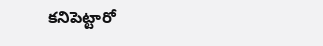కనిపెట్టారో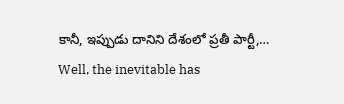కానీ, ఇప్పుడు దానిని దేశంలో ప్రతీ పార్టీ,…
Well, the inevitable has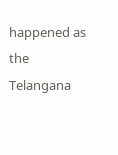happened as the Telangana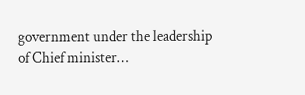government under the leadership of Chief minister…